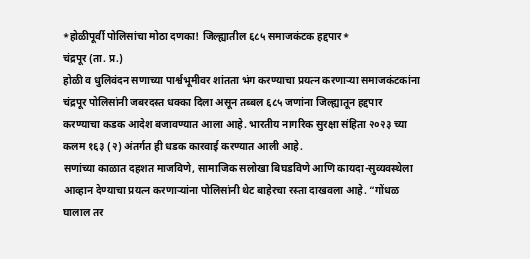*होळीपूर्वी पोलिसांचा मोठा दणका! जिल्ह्यातील ६८५ समाजकंटक हद्दपार*
चंद्रपूर (ता. प्र.)
होळी व धुलिवंदन सणाच्या पार्श्वभूमीवर शांतता भंग करण्याचा प्रयत्न करणाऱ्या समाजकंटकांना चंद्रपूर पोलिसांनी जबरदस्त धक्का दिला असून तब्बल ६८५ जणांना जिल्ह्यातून हद्दपार करण्याचा कडक आदेश बजावण्यात आला आहे. भारतीय नागरिक सुरक्षा संहिता २०२३ च्या कलम १६३ (२) अंतर्गत ही धडक कारवाई करण्यात आली आहे.
सणांच्या काळात दहशत माजविणे, सामाजिक सलोखा बिघडविणे आणि कायदा-सुव्यवस्थेला आव्हान देण्याचा प्रयत्न करणाऱ्यांना पोलिसांनी थेट बाहेरचा रस्ता दाखवला आहे. “गोंधळ घालाल तर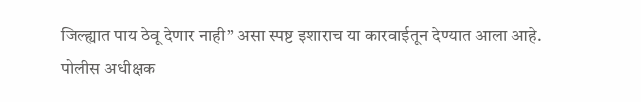जिल्ह्यात पाय ठेवू देणार नाही” असा स्पष्ट इशाराच या कारवाईतून देण्यात आला आहे.
पोलीस अधीक्षक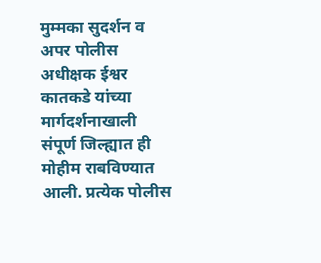मुम्मका सुदर्शन व अपर पोलीस अधीक्षक ईश्वर कातकडे यांच्या मार्गदर्शनाखाली संपूर्ण जिल्ह्यात ही मोहीम राबविण्यात आली. प्रत्येक पोलीस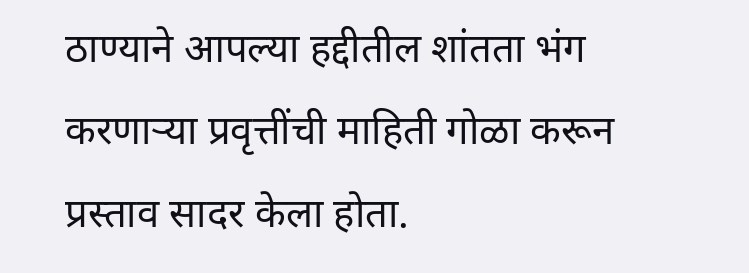ठाण्याने आपल्या हद्दीतील शांतता भंग करणाऱ्या प्रवृत्तींची माहिती गोळा करून प्रस्ताव सादर केला होता.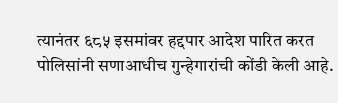त्यानंतर ६८५ इसमांवर हद्दपार आदेश पारित करत पोलिसांनी सणाआधीच गुन्हेगारांची कोंडी केली आहे.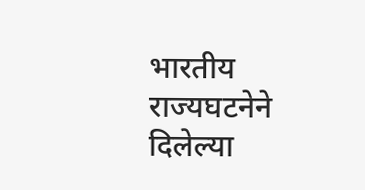भारतीय राज्यघटनेने दिलेल्या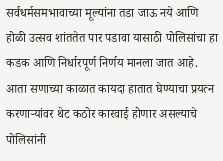सर्वधर्मसमभावाच्या मूल्यांना तडा जाऊ नये आणि होळी उत्सव शांततेत पार पडावा यासाठी पोलिसांचा हा कडक आणि निर्धारपूर्ण निर्णय मानला जात आहे.
आता सणाच्या काळात कायदा हातात घेण्याचा प्रयत्न करणाऱ्यांवर थेट कठोर कारवाई होणार असल्याचे पोलिसांनी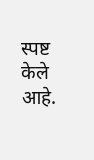स्पष्ट केले आहे.